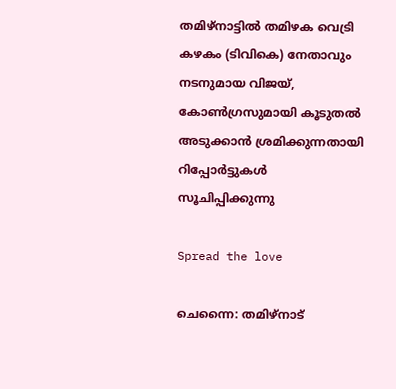തമിഴ്നാട്ടിൽ തമിഴക വെട്രി കഴകം (ടിവികെ) നേതാവും നടനുമായ വിജയ്, കോണ്‍ഗ്രസുമായി കൂടുതല്‍ അടുക്കാന്‍ ശ്രമിക്കുന്നതായി റിപ്പോര്‍ട്ടുകള്‍ സൂചിപ്പിക്കുന്നു

Spread the love

ചെന്നൈ: തമിഴ്നാട്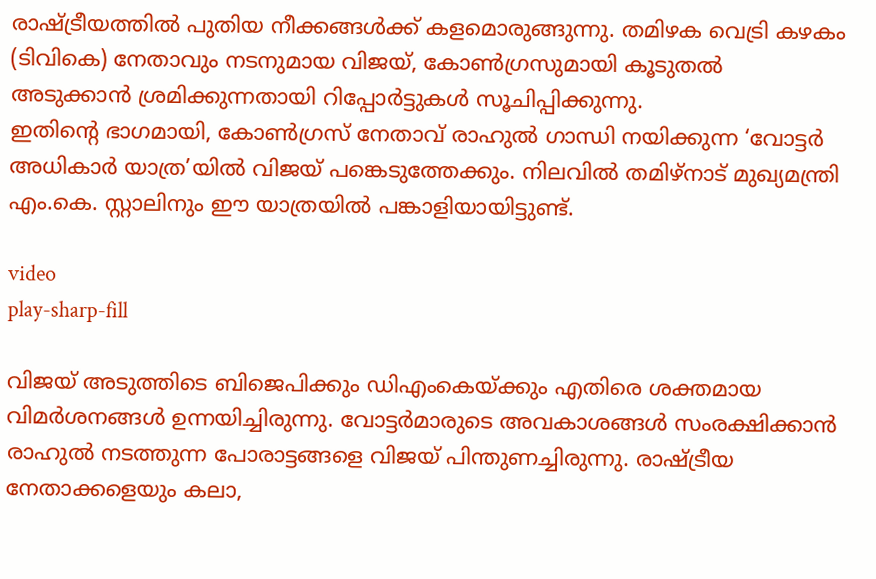രാഷ്ട്രീയത്തില്‍ പുതിയ നീക്കങ്ങള്‍ക്ക് കളമൊരുങ്ങുന്നു. തമിഴക വെട്രി കഴകം (ടിവികെ) നേതാവും നടനുമായ വിജയ്, കോണ്‍ഗ്രസുമായി കൂടുതല്‍ അടുക്കാന്‍ ശ്രമിക്കുന്നതായി റിപ്പോര്‍ട്ടുകള്‍ സൂചിപ്പിക്കുന്നു.
ഇതിന്റെ ഭാഗമായി, കോണ്‍ഗ്രസ് നേതാവ് രാഹുല്‍ ഗാന്ധി നയിക്കുന്ന ‘വോട്ടര്‍ അധികാര്‍ യാത്ര’യില്‍ വിജയ് പങ്കെടുത്തേക്കും. നിലവില്‍ തമിഴ്നാട് മുഖ്യമന്ത്രി എം.കെ. സ്റ്റാലിനും ഈ യാത്രയില്‍ പങ്കാളിയായിട്ടുണ്ട്.

video
play-sharp-fill

വിജയ് അടുത്തിടെ ബിജെപിക്കും ഡിഎംകെയ്ക്കും എതിരെ ശക്തമായ വിമർശനങ്ങള്‍ ഉന്നയിച്ചിരുന്നു. വോട്ടർമാരുടെ അവകാശങ്ങള്‍ സംരക്ഷിക്കാൻ രാഹുല്‍ നടത്തുന്ന പോരാട്ടങ്ങളെ വിജയ് പിന്തുണച്ചിരുന്നു. രാഷ്ട്രീയ നേതാക്കളെയും കലാ,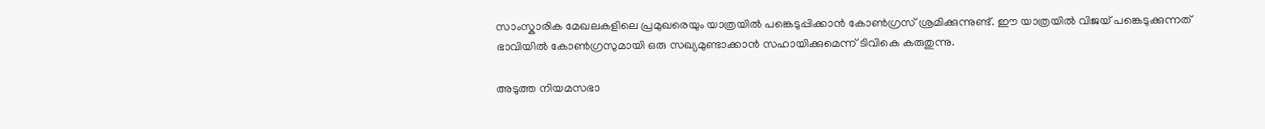സാംസ്കാരിക മേഖലകളിലെ പ്രമുഖരെയും യാത്രയില്‍ പങ്കെടുപ്പിക്കാൻ കോണ്‍ഗ്രസ് ശ്രമിക്കുന്നുണ്ട്. ഈ യാത്രയില്‍ വിജയ് പങ്കെടുക്കുന്നത് ഭാവിയില്‍ കോണ്‍ഗ്രസുമായി ഒരു സഖ്യമുണ്ടാക്കാൻ സഹായിക്കുമെന്ന് ടിവികെ കരുതുന്നു.

അടുത്ത നിയമസഭാ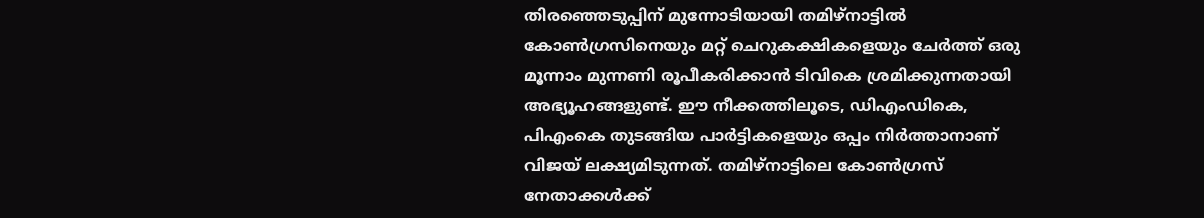തിരഞ്ഞെടുപ്പിന് മുന്നോടിയായി തമിഴ്നാട്ടില്‍ കോണ്‍ഗ്രസിനെയും മറ്റ് ചെറുകക്ഷികളെയും ചേർത്ത് ഒരു മൂന്നാം മുന്നണി രൂപീകരിക്കാൻ ടിവികെ ശ്രമിക്കുന്നതായി അഭ്യൂഹങ്ങളുണ്ട്. ഈ നീക്കത്തിലൂടെ, ഡിഎംഡികെ, പിഎംകെ തുടങ്ങിയ പാർട്ടികളെയും ഒപ്പം നിർത്താനാണ് വിജയ് ലക്ഷ്യമിടുന്നത്. തമിഴ്നാട്ടിലെ കോണ്‍ഗ്രസ് നേതാക്കള്‍ക്ക്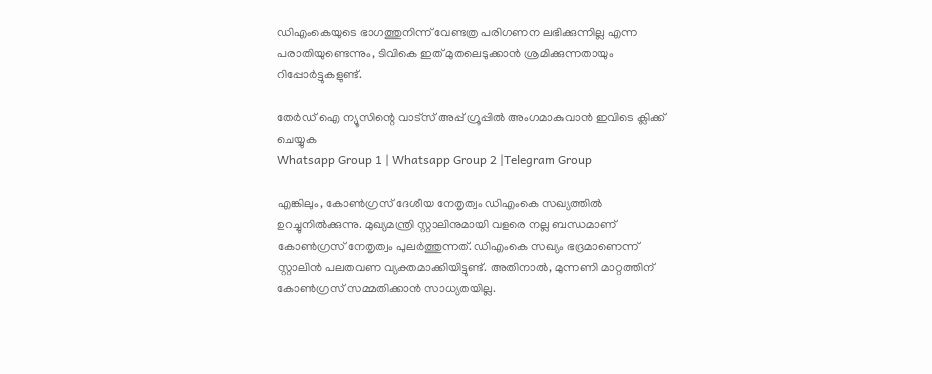ഡിഎംകെയുടെ ഭാഗത്തുനിന്ന് വേണ്ടത്ര പരിഗണന ലഭിക്കുന്നില്ല എന്ന പരാതിയുണ്ടെന്നും, ടിവികെ ഇത് മുതലെടുക്കാൻ ശ്രമിക്കുന്നതായും റിപ്പോർട്ടുകളുണ്ട്.

തേർഡ് ഐ ന്യൂസിന്റെ വാട്സ് അപ്പ് ഗ്രൂപ്പിൽ അംഗമാകുവാൻ ഇവിടെ ക്ലിക്ക് ചെയ്യുക
Whatsapp Group 1 | Whatsapp Group 2 |Telegram Group

എങ്കിലും, കോണ്‍ഗ്രസ് ദേശീയ നേതൃത്വം ഡിഎംകെ സഖ്യത്തില്‍ ഉറച്ചുനില്‍ക്കുന്നു. മുഖ്യമന്ത്രി സ്റ്റാലിനുമായി വളരെ നല്ല ബന്ധമാണ് കോണ്‍ഗ്രസ് നേതൃത്വം പുലര്‍ത്തുന്നത്. ഡിഎംകെ സഖ്യം ഭദ്രമാണെന്ന് സ്റ്റാലിൻ പലതവണ വ്യക്തമാക്കിയിട്ടുണ്ട്. അതിനാല്‍, മുന്നണി മാറ്റത്തിന് കോണ്‍ഗ്രസ് സമ്മതിക്കാൻ സാധ്യതയില്ല.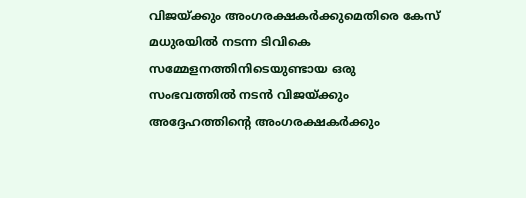വിജയ്ക്കും അംഗരക്ഷകര്‍ക്കുമെതിരെ കേസ്
മധുരയില്‍ നടന്ന ടിവികെ സമ്മേളനത്തിനിടെയുണ്ടായ ഒരു സംഭവത്തില്‍ നടൻ വിജയ്ക്കും അദ്ദേഹത്തിന്റെ അംഗരക്ഷകർക്കും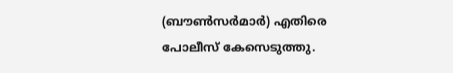(ബൗണ്‍സർമാർ) എതിരെ പോലീസ് കേസെടുത്തു.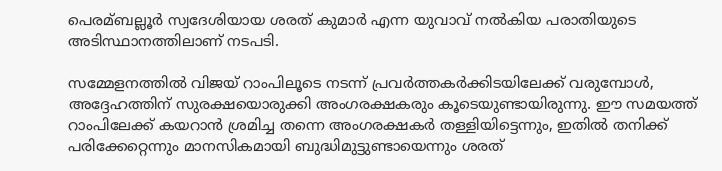പെരമ്ബല്ലൂർ സ്വദേശിയായ ശരത് കുമാർ എന്ന യുവാവ് നല്‍കിയ പരാതിയുടെ അടിസ്ഥാനത്തിലാണ് നടപടി.

സമ്മേളനത്തില്‍ വിജയ് റാംപിലൂടെ നടന്ന് പ്രവർത്തകർക്കിടയിലേക്ക് വരുമ്പോള്‍, അദ്ദേഹത്തിന് സുരക്ഷയൊരുക്കി അംഗരക്ഷകരും കൂടെയുണ്ടായിരുന്നു. ഈ സമയത്ത് റാംപിലേക്ക് കയറാൻ ശ്രമിച്ച തന്നെ അംഗരക്ഷകർ തള്ളിയിട്ടെന്നും, ഇതില്‍ തനിക്ക് പരിക്കേറ്റെന്നും മാനസികമായി ബുദ്ധിമുട്ടുണ്ടായെന്നും ശരത്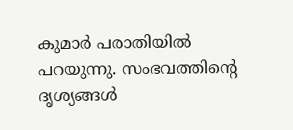കുമാർ പരാതിയില്‍ പറയുന്നു. സംഭവത്തിന്റെ ദൃശ്യങ്ങള്‍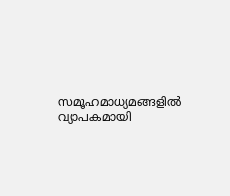സമൂഹമാധ്യമങ്ങളില്‍ വ്യാപകമായി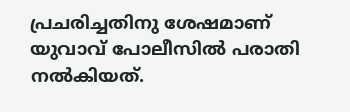പ്രചരിച്ചതിനു ശേഷമാണ് യുവാവ് പോലീസില്‍ പരാതി നല്‍കിയത്.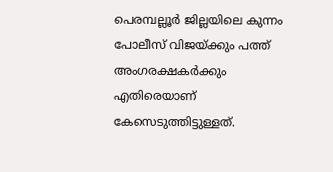പെരമ്പല്ലൂർ ജില്ലയിലെ കുന്നം പോലീസ് വിജയ്ക്കും പത്ത് അംഗരക്ഷകർക്കും എതിരെയാണ് കേസെടുത്തിട്ടുള്ളത്.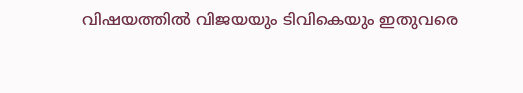വിഷയത്തില്‍ വിജയയും ടിവികെയും ഇതുവരെ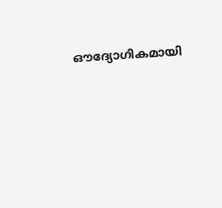ഔദ്യോഗികമായി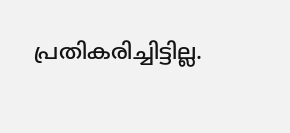പ്രതികരിച്ചിട്ടില്ല.